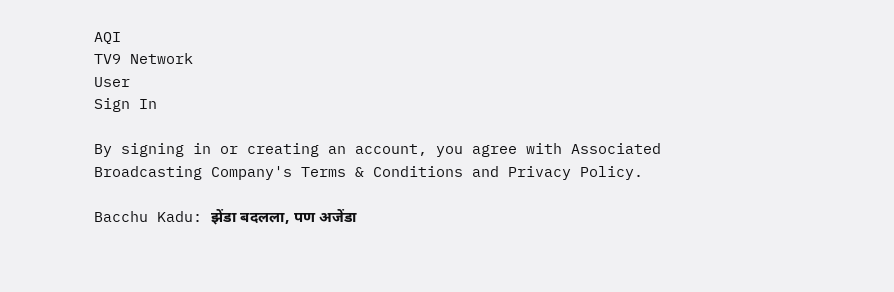AQI
TV9 Network
User
Sign In

By signing in or creating an account, you agree with Associated Broadcasting Company's Terms & Conditions and Privacy Policy.

Bacchu Kadu: झेंडा बदलला, पण अजेंडा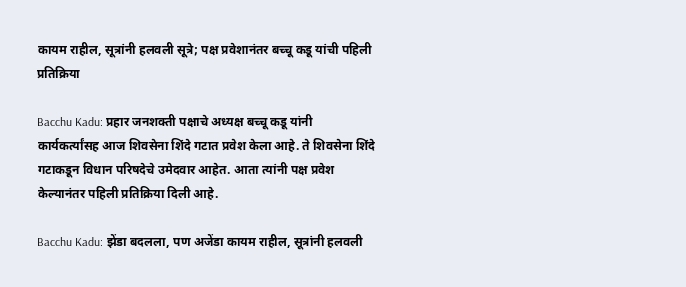कायम राहील, सूत्रांनी हलवली सूत्रे; पक्ष प्रवेशानंतर बच्चू कडू यांची पहिली प्रतिक्रिया

Bacchu Kadu: प्रहार जनशक्ती पक्षाचे अध्यक्ष बच्चू कडू यांनी कार्यकर्त्यांसह आज शिवसेना शिंदे गटात प्रवेश केला आहे. ते शिवसेना शिंदे गटाकडून विधान परिषदेचे उमेदवार आहेत. आता त्यांनी पक्ष प्रवेश केल्यानंतर पहिली प्रतिक्रिया दिली आहे.

Bacchu Kadu: झेंडा बदलला, पण अजेंडा कायम राहील, सूत्रांनी हलवली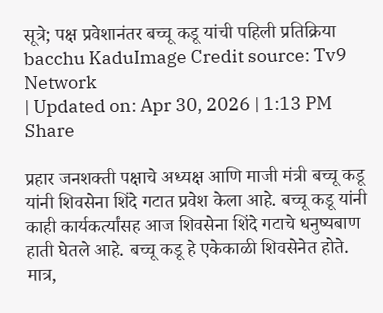सूत्रे; पक्ष प्रवेशानंतर बच्चू कडू यांची पहिली प्रतिक्रिया
bacchu KaduImage Credit source: Tv9 Network
| Updated on: Apr 30, 2026 | 1:13 PM
Share

प्रहार जनशक्ती पक्षाचे अध्यक्ष आणि माजी मंत्री बच्चू कडू यांनी शिवसेना शिंदे गटात प्रवेश केला आहे. बच्चू कडू यांनी काही कार्यकर्त्यांसह आज शिवसेना शिंदे गटाचे धनुष्यबाण हाती घेतले आहे. बच्चू कडू हे एकेकाळी शिवसेनेत होते. मात्र,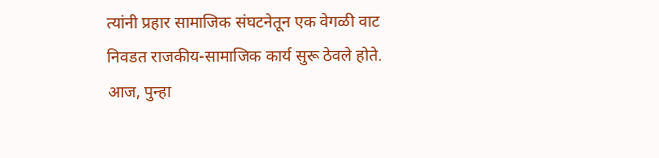त्यांनी प्रहार सामाजिक संघटनेतून एक वेगळी वाट निवडत राजकीय-सामाजिक कार्य सुरू ठेवले होते. आज, पुन्हा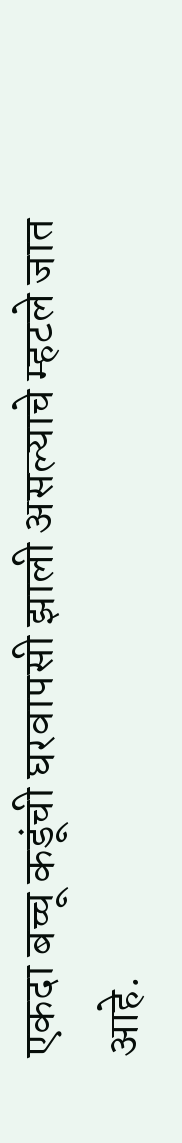एकदा बच्चू कडूंची घरवापसी झाली असल्याचे म्हटले जात आहे.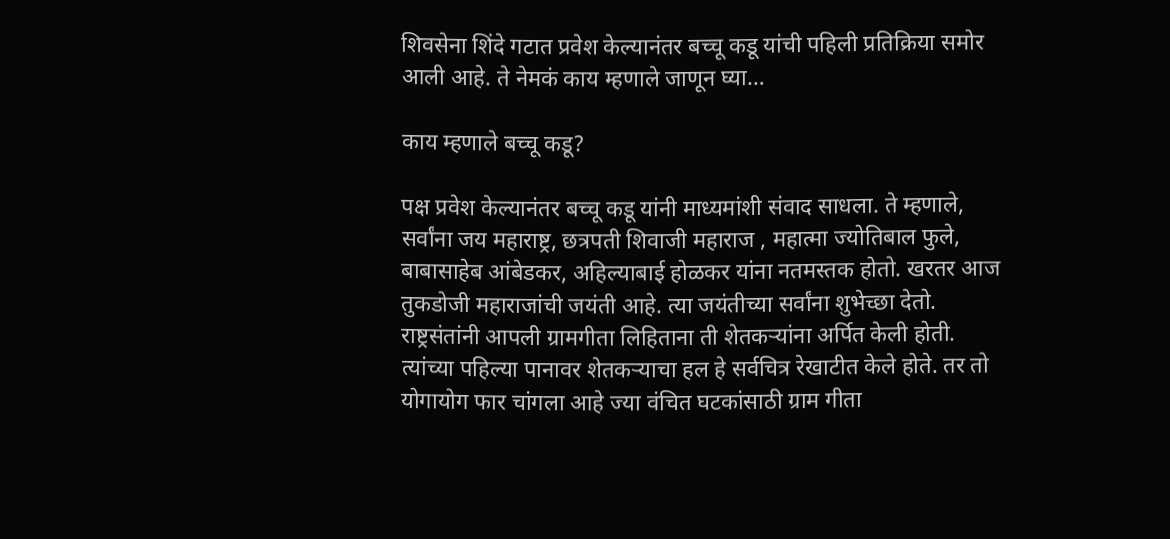शिवसेना शिंदे गटात प्रवेश केल्यानंतर बच्चू कडू यांची पहिली प्रतिक्रिया समोर आली आहे. ते नेमकं काय म्हणाले जाणून घ्या…

काय म्हणाले बच्चू कडू?

पक्ष प्रवेश केल्यानंतर बच्चू कडू यांनी माध्यमांशी संवाद साधला. ते म्हणाले, सर्वांना जय महाराष्ट्र, छत्रपती शिवाजी महाराज , महात्मा ज्योतिबाल फुले, बाबासाहेब आंबेडकर, अहिल्याबाई होळकर यांना नतमस्तक होतो. खरतर आज तुकडोजी महाराजांची जयंती आहे. त्या जयंतीच्या सर्वांना शुभेच्छा देतो. राष्ट्रसंतांनी आपली ग्रामगीता लिहिताना ती शेतकऱ्यांना अर्पित केली होती. त्यांच्या पहिल्या पानावर शेतकऱ्याचा हल हे सर्वचित्र रेखाटीत केले होते. तर तो योगायोग फार चांगला आहे ज्या वंचित घटकांसाठी ग्राम गीता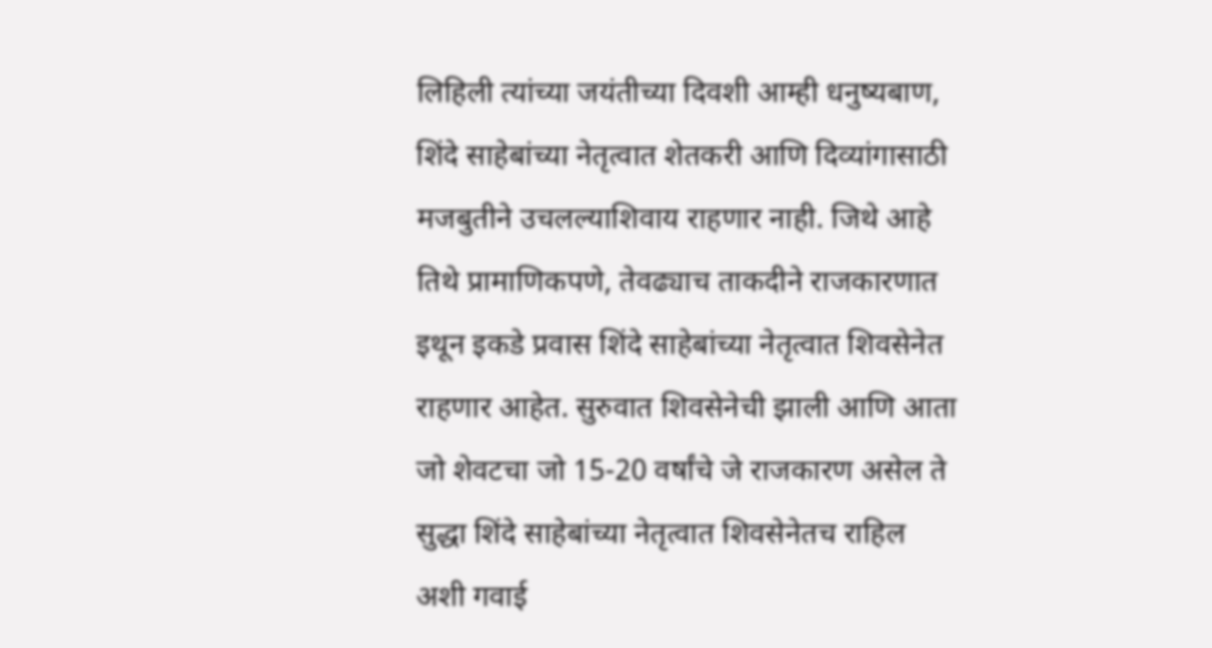लिहिली त्यांच्या जयंतीच्या दिवशी आम्ही धनुष्यबाण, शिंदे साहेबांच्या नेतृत्वात शेतकरी आणि दिव्यांगासाठी मजबुतीने उचलल्याशिवाय राहणार नाही. जिथे आहे तिथे प्रामाणिकपणे, तेवढ्याच ताकदीने राजकारणात इथून इकडे प्रवास शिंदे साहेबांच्या नेतृत्वात शिवसेनेत राहणार आहेत. सुरुवात शिवसेनेची झाली आणि आता जो शेवटचा जो 15-20 वर्षांचे जे राजकारण असेल ते सुद्धा शिंदे साहेबांच्या नेतृत्वात शिवसेनेतच राहिल अशी गवाई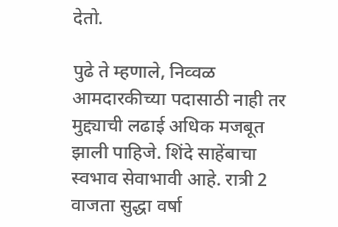देतो.

पुढे ते म्हणाले, निव्वळ आमदारकीच्या पदासाठी नाही तर मुद्द्याची लढाई अधिक मजबूत झाली पाहिजे. शिंदे साहेंबाचा स्वभाव सेवाभावी आहे. रात्री 2 वाजता सुद्धा वर्षा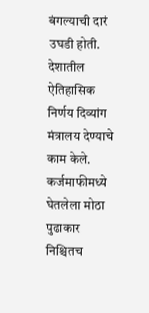बंगल्याची दारं उघडी होती. देशातील ऐतिहासिक निर्णय दिव्यांग मंत्रालय देण्याचे काम केले. कर्जमाफीमध्ये घेतलेला मोठा पुढाकार निश्चितच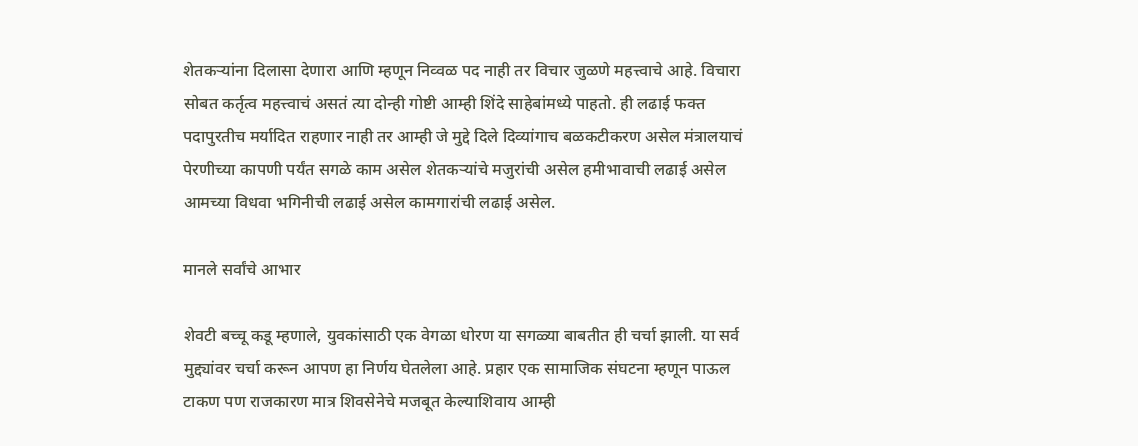शेतकऱ्यांना दिलासा देणारा आणि म्हणून निव्वळ पद नाही तर विचार जुळणे महत्त्वाचे आहे. विचारा सोबत कर्तृत्व महत्त्वाचं असतं त्या दोन्ही गोष्टी आम्ही शिंदे साहेबांमध्ये पाहतो. ही लढाई फक्त पदापुरतीच मर्यादित राहणार नाही तर आम्ही जे मुद्दे दिले दिव्यांगाच बळकटीकरण असेल मंत्रालयाचं पेरणीच्या कापणी पर्यंत सगळे काम असेल शेतकऱ्यांचे मजुरांची असेल हमीभावाची लढाई असेल आमच्या विधवा भगिनीची लढाई असेल कामगारांची लढाई असेल.

मानले सर्वांचे आभार

शेवटी बच्चू कडू म्हणाले, युवकांसाठी एक वेगळा धोरण या सगळ्या बाबतीत ही चर्चा झाली. या सर्व मुद्द्यांवर चर्चा करून आपण हा निर्णय घेतलेला आहे. प्रहार एक सामाजिक संघटना म्हणून पाऊल टाकण पण राजकारण मात्र शिवसेनेचे मजबूत केल्याशिवाय आम्ही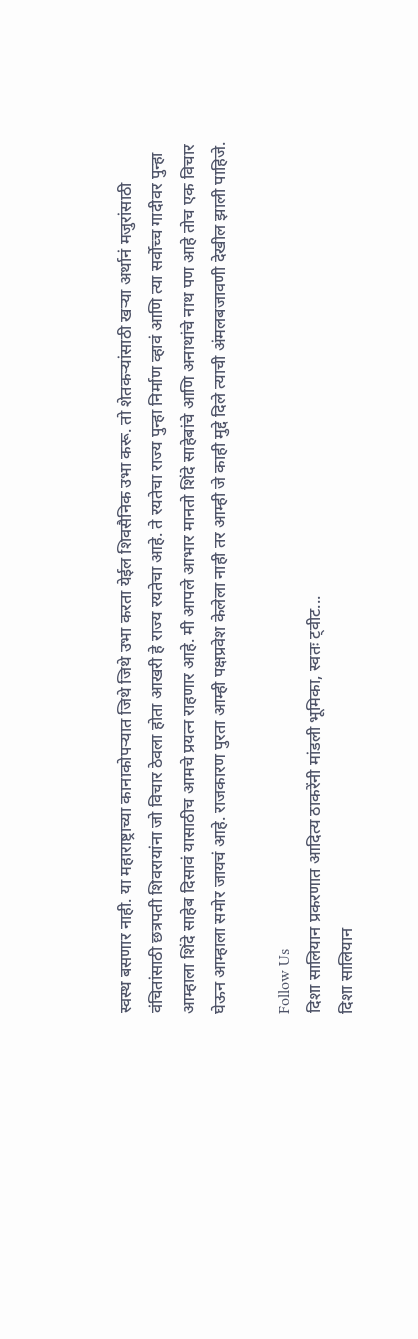स्वस्थ बसणार नाही. या महाराष्ट्राच्या कानाकोपऱ्यात जिथे जिथे उभा करता येईल शिवसैनिक उभा करू. तो शेतकऱ्यांसाठी खऱ्या अर्थानं मजुरांसाठी वंचितांसाठी छत्रपती शिवरायांना जो विचार ठेवला होता आखरी हे राज्य रयतेचा आहे. ते रयतेचा राज्य पुन्हा निर्माण व्हावं आणि त्या सर्वोच्च गादीवर पुन्हा आम्हाला शिंदे साहेब दिसावं यासाठीच आमचे प्रयत्न राहणार आहे. मी आपले आभार मानतो शिंदे साहेबांचे आणि अनाथांचे नाथ पण आहे तोच एक विचार घेऊन आम्हाला समोर जायचं आहे. राजकारण पुरता आम्ही पक्षप्रवेश केलेला नाही तर आम्ही जे काही मुद्दे दिले त्याची अंमलबजावणी देखील झाली पाहिजे.

Follow Us
दिशा सालियान प्रकरणात आदित्य ठाकरेंनी मांडली भूमिका, स्वतः ट्वीट...
दिशा सालियान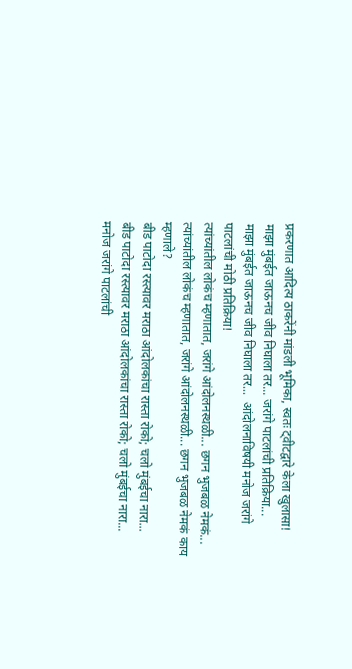प्रकरणात आदित्य ठाकरेंनी मांडली भूमिका, स्वतः ट्वीटद्वारे केला खुलासा!
माझा मुंबईत जाऊनच जीव निघाला तर... जरांगे पाटलांची प्रतिक्रिया...
माझा मुंबईत जाऊनच जीव निघाला तर...  आंदोलनाविषयी मनोज जरांगे पाटलांची मोठी प्रतिक्रिया!
त्यांच्यांतील लोकंच म्हणातात, जरांगे आंदोलनस्थळी... छगन भुजबळ नेमकं...
त्यांच्यांतील लोकंच म्हणातात, जरांगे आंदोलनस्थळी... छगन भुजबळ नेमकं काय म्हणाले?
बीड पाटोदा रस्त्यावर मराठा आंदोलकांचा रास्ता रोको; चलो मुंबईचा नारा...
बीड पाटोदा रस्त्यावर मराठा आंदोलकांचा रास्ता रोको; चलो मुंबईचा नारा...
मनोज जरांगे पाटलांची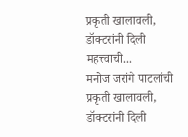प्रकृती खालावली, डॉक्टरांनी दिली महत्त्वाची...
मनोज जरांगे पाटलांची प्रकृती खालावली, डॉक्टरांनी दिली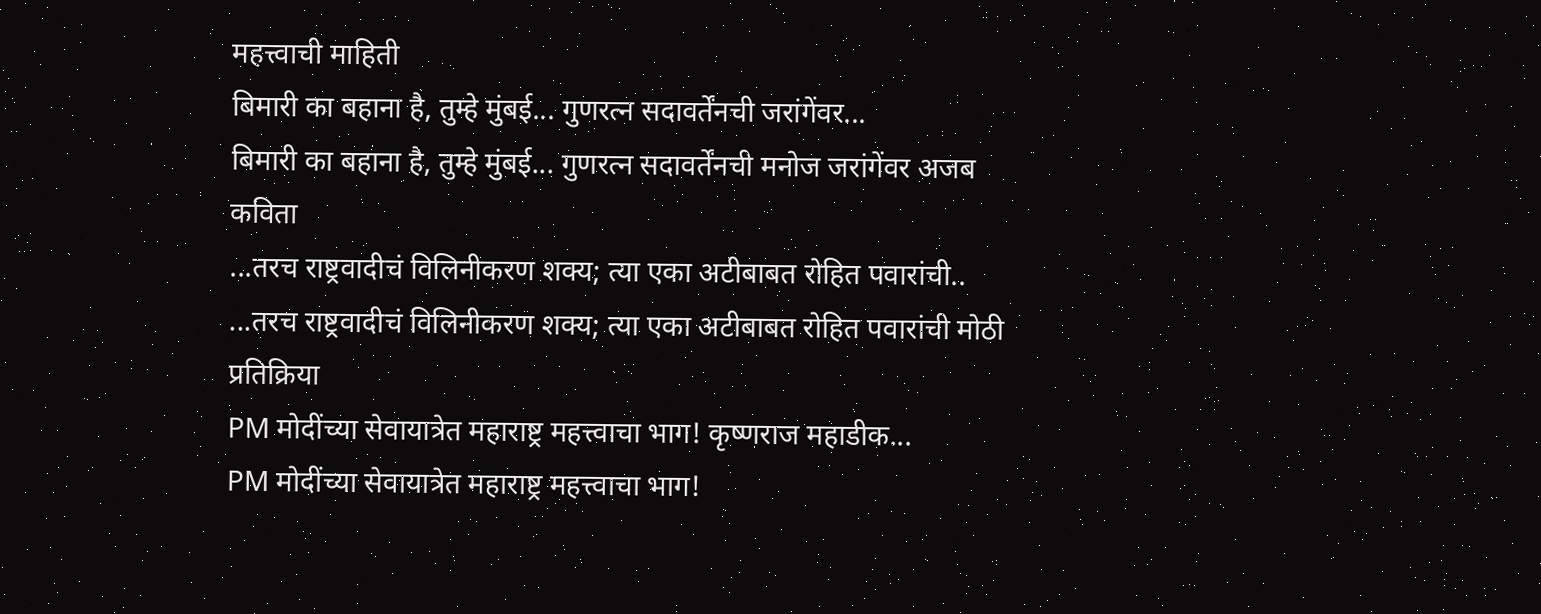महत्त्वाची माहिती
बिमारी का बहाना है, तुम्हे मुंबई... गुणरत्न सदावर्तेंनची जरांगेंवर...
बिमारी का बहाना है, तुम्हे मुंबई... गुणरत्न सदावर्तेंनची मनोज जरांगेंवर अजब कविता
...तरच राष्ट्रवादीचं विलिनीकरण शक्य; त्या एका अटीबाबत रोहित पवारांची..
...तरच राष्ट्रवादीचं विलिनीकरण शक्य; त्या एका अटीबाबत रोहित पवारांची मोठी प्रतिक्रिया
PM मोदींच्या सेवायात्रेत महाराष्ट्र महत्त्वाचा भाग! कृष्णराज महाडीक...
PM मोदींच्या सेवायात्रेत महाराष्ट्र महत्त्वाचा भाग!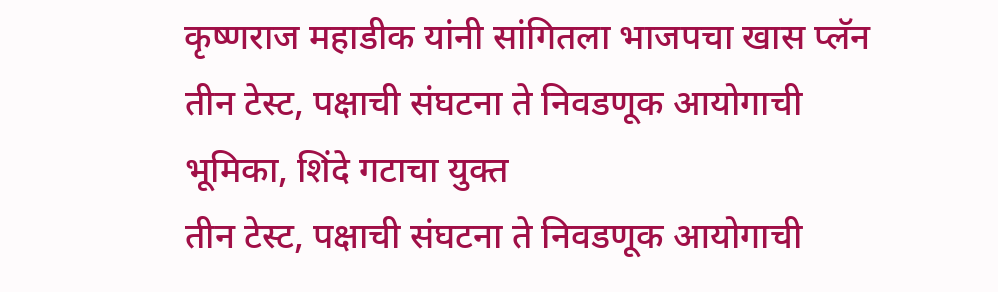कृष्णराज महाडीक यांनी सांगितला भाजपचा खास प्लॅन
तीन टेस्ट, पक्षाची संघटना ते निवडणूक आयोगाची भूमिका, शिंदे गटाचा युक्त
तीन टेस्ट, पक्षाची संघटना ते निवडणूक आयोगाची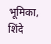भूमिका, शिंदे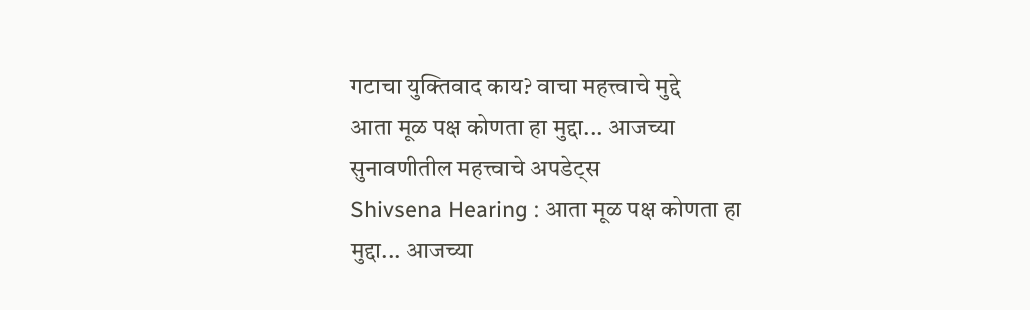गटाचा युक्तिवाद काय? वाचा महत्त्वाचे मुद्दे
आता मूळ पक्ष कोणता हा मुद्दा... आजच्या सुनावणीतील महत्त्वाचे अपडेट्स
Shivsena Hearing : आता मूळ पक्ष कोणता हा मुद्दा... आजच्या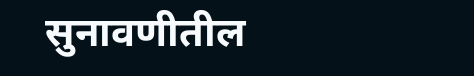सुनावणीतील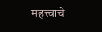महत्त्वाचे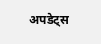अपडेट्स